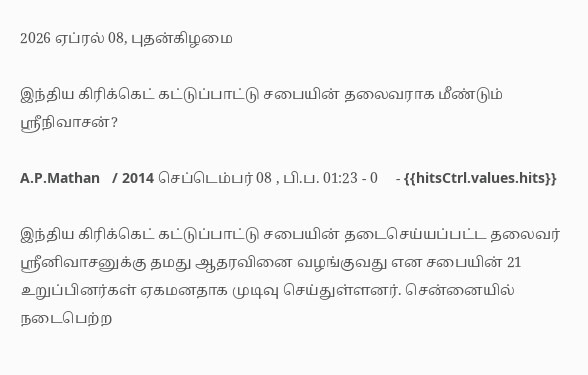2026 ஏப்ரல் 08, புதன்கிழமை

இந்திய கிரிக்கெட் கட்டுப்பாட்டு சபையின் தலைவராக மீண்டும் ஸ்ரீநிவாசன்?

A.P.Mathan   / 2014 செப்டெம்பர் 08 , பி.ப. 01:23 - 0     - {{hitsCtrl.values.hits}}

இந்திய கிரிக்கெட் கட்டுப்பாட்டு சபையின் தடைசெய்யப்பட்ட தலைவர் ஸ்ரீனிவாசனுக்கு தமது ஆதரவினை வழங்குவது என சபையின் 21 உறுப்பினர்கள் ஏகமனதாக முடிவு செய்துள்ளனர். சென்னையில் நடைபெற்ற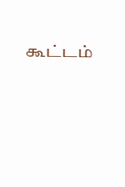கூட்டம்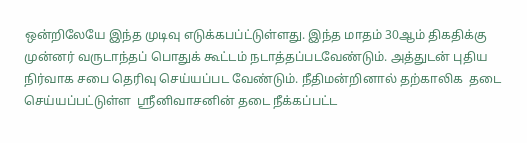ஒன்றிலேயே இந்த முடிவு எடுக்கபப்ட்டுள்ளது. இந்த மாதம் 30ஆம் திகதிக்கு முன்னர் வருடாந்தப் பொதுக் கூட்டம் நடாத்தப்படவேண்டும். அத்துடன் புதிய நிர்வாக சபை தெரிவு செய்யப்பட வேண்டும். நீதிமன்றினால் தற்காலிக  தடை செய்யப்பட்டுள்ள  ஸ்ரீனிவாசனின் தடை நீக்கப்பட்ட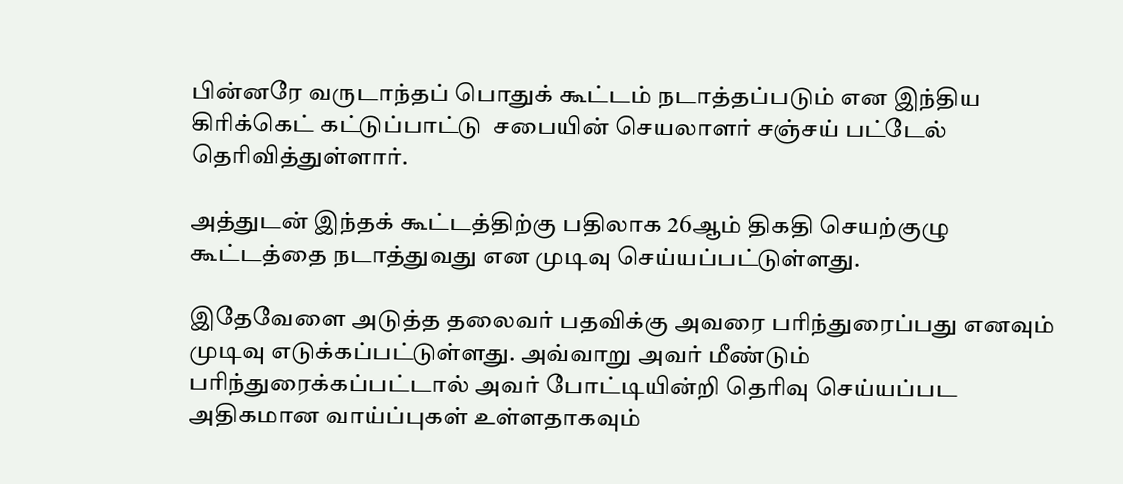பின்னரே வருடாந்தப் பொதுக் கூட்டம் நடாத்தப்படும் என இந்திய கிரிக்கெட் கட்டுப்பாட்டு  சபையின் செயலாளர் சஞ்சய் பட்டேல் தெரிவித்துள்ளார்.

அத்துடன் இந்தக் கூட்டத்திற்கு பதிலாக 26ஆம் திகதி செயற்குழு கூட்டத்தை நடாத்துவது என முடிவு செய்யப்பட்டுள்ளது.

இதேவேளை அடுத்த தலைவர் பதவிக்கு அவரை பரிந்துரைப்பது எனவும் முடிவு எடுக்கப்பட்டுள்ளது. அவ்வாறு அவர் மீண்டும் பரிந்துரைக்கப்பட்டால் அவர் போட்டியின்றி தெரிவு செய்யப்பட அதிகமான வாய்ப்புகள் உள்ளதாகவும்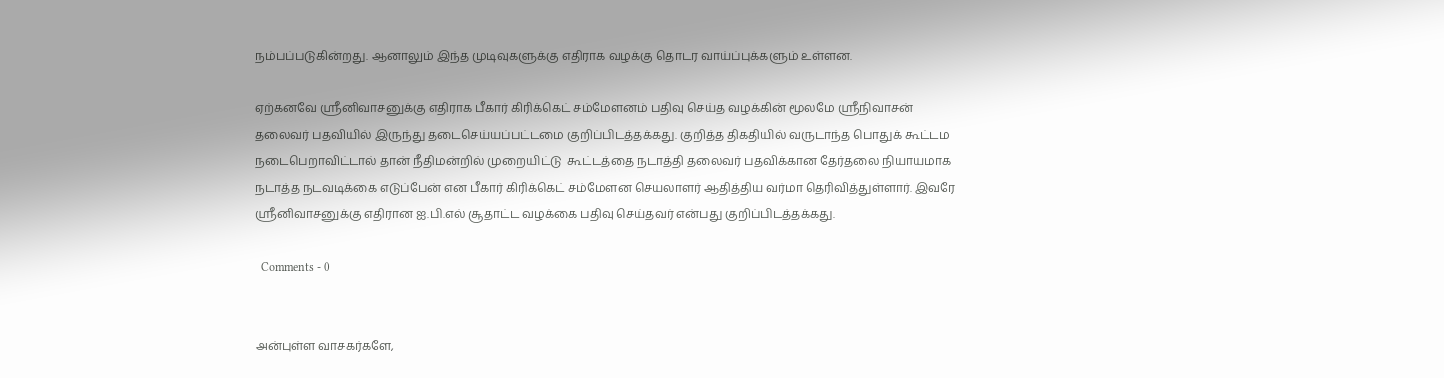நம்பப்படுகின்றது. ஆனாலும் இந்த முடிவுகளுக்கு எதிராக வழக்கு தொடர வாய்ப்புக்களும் உள்ளன.

ஏற்கனவே ஸ்ரீனிவாசனுக்கு எதிராக பீகார் கிரிக்கெட் சம்மேளனம் பதிவு செய்த வழக்கின் மூலமே ஸ்ரீநிவாசன் தலைவர் பதவியில் இருந்து தடைசெய்யப்பட்டமை குறிப்பிடத்தக்கது. குறித்த திகதியில் வருடாந்த பொதுக் கூட்டம நடைபெறாவிட்டால் தான் நீதிமன்றில் முறையிட்டு  கூட்டத்தை நடாத்தி தலைவர் பதவிக்கான தேர்தலை நியாயமாக நடாத்த நடவடிக்கை எடுப்பேன் என பீகார் கிரிக்கெட் சம்மேளன செயலாளர் ஆதித்திய வர்மா தெரிவித்துள்ளார். இவரே ஸ்ரீனிவாசனுக்கு எதிரான ஐ.பி.எல் சூதாட்ட வழக்கை பதிவு செய்தவர் என்பது குறிப்பிடத்தக்கது.

  Comments - 0


அன்புள்ள வாசகர்களே,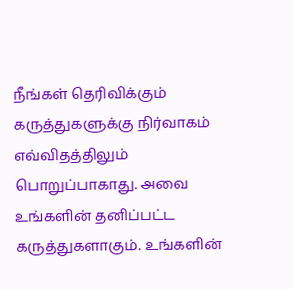நீங்கள் தெரிவிக்கும் கருத்துகளுக்கு நிர்வாகம் எவ்விதத்திலும் பொறுப்பாகாது. அவை உங்களின் தனிப்பட்ட கருத்துகளாகும். உங்களின்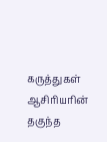கருத்துகள் ஆசிரியரின் தகுந்த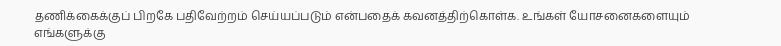தணிக்கைக்குப் பிறகே பதிவேற்றம் செய்யப்படும் என்பதைக் கவனத்திற்கொள்க. உங்கள் யோசனைகளையும் எங்களுக்கு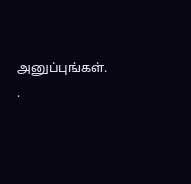அனுப்புங்கள். .